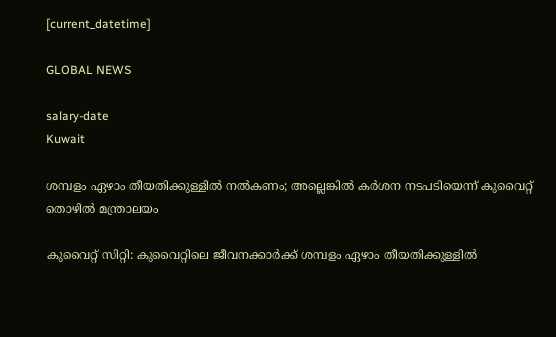[current_datetime]

GLOBAL NEWS

salary-date
Kuwait

ശമ്പളം ഏഴാം തീയതിക്കുള്ളിൽ നൽകണം; അല്ലെങ്കില്‍ കർശന നടപടിയെന്ന് കുവൈറ്റ് തൊഴിൽ മന്ത്രാലയം

കുവൈറ്റ് സിറ്റി: കുവൈറ്റിലെ ജീവനക്കാർക്ക് ശമ്പളം ഏഴാം തീയതിക്കുള്ളിൽ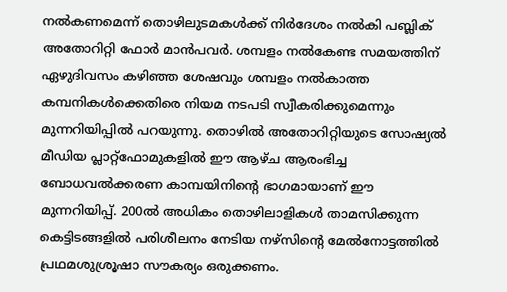നൽകണമെന്ന് തൊഴിലുടമകൾക്ക് നിർദേശം നൽകി പബ്ലിക് അതോറിറ്റി ഫോർ മാൻപവർ. ശമ്പളം നൽകേണ്ട സമയത്തിന് ഏഴുദിവസം കഴിഞ്ഞ ശേഷവും ശമ്പളം നൽകാത്ത കമ്പനികൾക്കെതിരെ നിയമ നടപടി സ്വീകരിക്കുമെന്നും മുന്നറിയിപ്പില്‍ പറയുന്നു. തൊഴിൽ അതോറിറ്റിയുടെ സോഷ്യൽ മീഡിയ പ്ലാറ്റ്‌ഫോമുകളിൽ ഈ ആഴ്ച ആരംഭിച്ച ബോധവൽക്കരണ കാമ്പയിനിൻ്റെ ഭാഗമായാണ് ഈ മുന്നറിയിപ്പ്. 200ല്‍ അധികം തൊഴിലാളികള്‍ താമസിക്കുന്ന കെട്ടിടങ്ങളില്‍ പരിശീലനം നേടിയ നഴ്‌സിന്റെ മേല്‍നോട്ടത്തില്‍ പ്രഥമശുശ്രൂഷാ സൗകര്യം ഒരുക്കണം.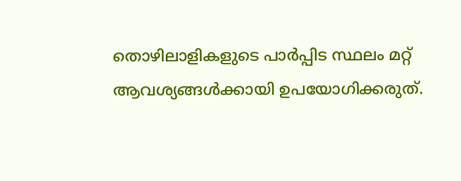തൊഴിലാളികളുടെ പാര്‍പ്പിട സ്ഥലം മറ്റ് ആവശ്യങ്ങള്‍ക്കായി ഉപയോഗിക്കരുത്.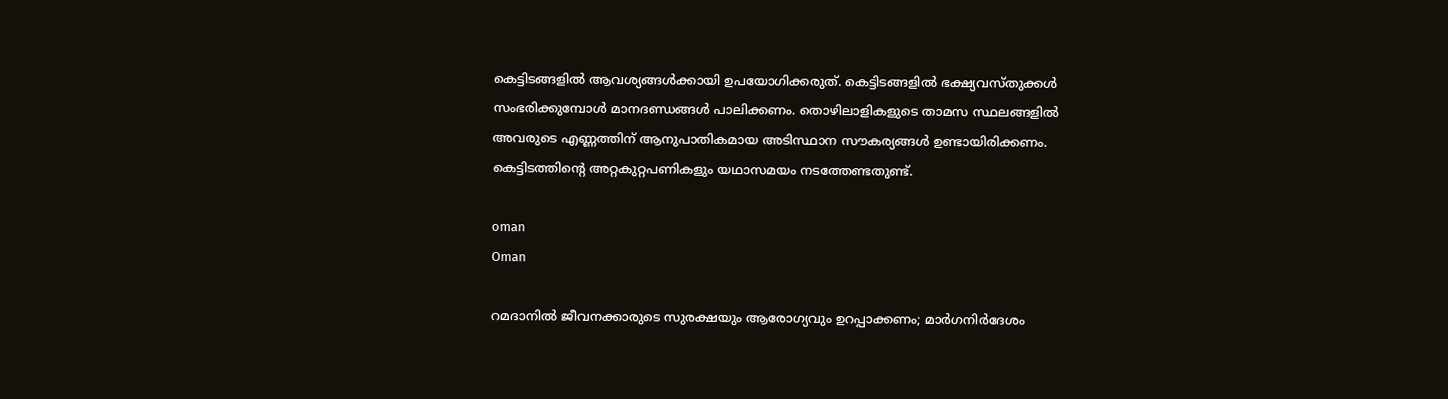കെട്ടിടങ്ങളില്‍ ആവശ്യങ്ങള്‍ക്കായി ഉപയോഗിക്കരുത്. കെട്ടിടങ്ങളില്‍ ഭക്ഷ്യവസ്തുക്കള്‍ സംഭരിക്കുമ്പോള്‍ മാനദണ്ഡങ്ങള്‍ പാലിക്കണം. തൊഴിലാളികളുടെ താമസ സ്ഥലങ്ങളില്‍ അവരുടെ എണ്ണത്തിന് ആനുപാതികമായ അടിസ്ഥാന സൗകര്യങ്ങള്‍ ഉണ്ടായിരിക്കണം. കെട്ടിടത്തിന്റെ അറ്റകുറ്റപണികളും യഥാസമയം നടത്തേണ്ടതുണ്ട്.

oman
Oman

റമദാനിൽ ജീവനക്കാരുടെ സുരക്ഷയും ആരോഗ്യവും ഉറപ്പാക്കണം; മാർഗനിർദേശം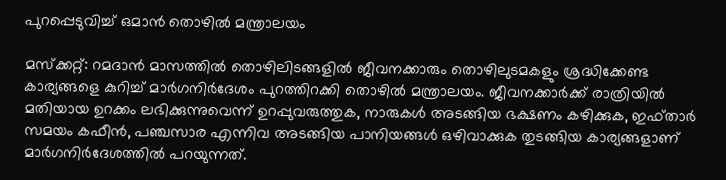പുറപ്പെടുവിച്ച് ഒമാൻ തൊഴിൽ മന്ത്രാലയം

മസ്‌ക്കറ്റ്: റമദാന്‍ മാസത്തില്‍ തൊഴിലിടങ്ങളില്‍ ജീവനക്കാരും തൊഴിലുടമകളും ശ്രദ്ധിക്കേണ്ട കാര്യങ്ങളെ കുറിച്ച് മാര്‍ഗനിര്‍ദേശം പുറത്തിറക്കി തൊഴില്‍ മന്ത്രാലയം. ജീവനക്കാര്‍ക്ക് രാത്രിയില്‍ മതിയായ ഉറക്കം ലഭിക്കുന്നുവെന്ന് ഉറപ്പുവരുത്തുക, നാരുകള്‍ അടങ്ങിയ ഭക്ഷണം കഴിക്കുക, ഇഫ്താര്‍ സമയം കഫീന്‍, പഞ്ചസാര എന്നിവ അടങ്ങിയ പാനിയങ്ങള്‍ ഒഴിവാക്കുക തുടങ്ങിയ കാര്യങ്ങളാണ് മാർഗനിർദേശത്തിൽ പറയുന്നത്.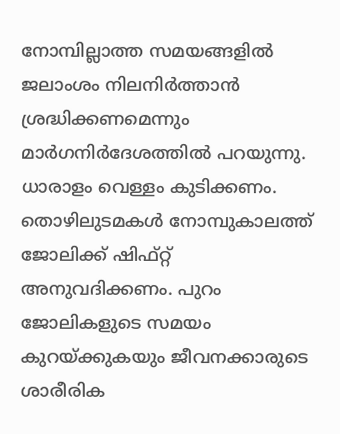നോമ്പില്ലാത്ത സമയങ്ങളില്‍ ജലാംശം നിലനിര്‍ത്താന്‍ ശ്രദ്ധിക്കണമെന്നും മാർഗനിർദേശത്തിൽ പറയുന്നു. ധാരാളം വെള്ളം കുടിക്കണം. തൊഴിലുടമകള്‍ നോമ്പുകാലത്ത് ജോലിക്ക് ഷിഫ്റ്റ് അനുവദിക്കണം. പുറം ജോലികളുടെ സമയം കുറയ്ക്കുകയും ജീവനക്കാരുടെ ശാരീരിക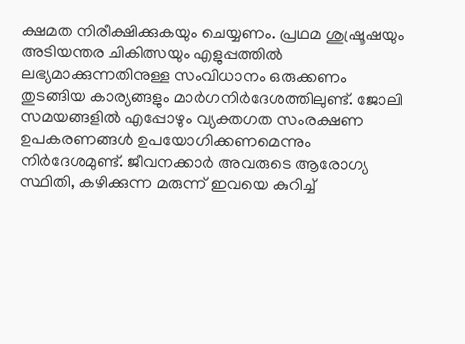ക്ഷമത നിരീക്ഷിക്കുകയും ചെയ്യണം. പ്രഥമ ശുഷ്രൂഷയും അടിയന്തര ചികിത്സയും എളുപ്പത്തില്‍ ലഭ്യമാക്കുന്നതിനുള്ള സംവിധാനം ഒരുക്കണം തുടങ്ങിയ കാര്യങ്ങളും മാർഗനിർദേശത്തിലുണ്ട്. ജോലി സമയങ്ങളില്‍ എപ്പോഴും വ്യക്തഗത സംരക്ഷണ ഉപകരണങ്ങള്‍ ഉപയോഗിക്കണമെന്നും നിർദേശമുണ്ട്. ജീവനക്കാര്‍ അവരുടെ ആരോഗ്യ സ്ഥിതി, കഴിക്കുന്ന മരുന്ന് ഇവയെ കുറിച്ച്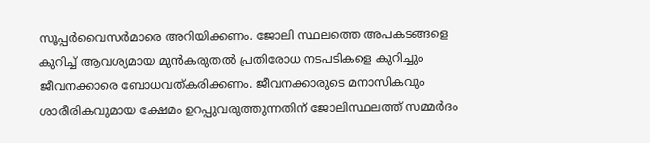സൂപ്പര്‍വൈസര്‍മാരെ അറിയിക്കണം. ജോലി സ്ഥലത്തെ അപകടങ്ങളെ കുറിച്ച് ആവശ്യമായ മുന്‍കരുതല്‍ പ്രതിരോധ നടപടികളെ കുറിച്ചും ജീവനക്കാരെ ബോധവത്കരിക്കണം. ജീവനക്കാരുടെ മനാസികവും ശാരീരികവുമായ ക്ഷേമം ഉറപ്പുവരുത്തുന്നതിന് ജോലിസ്ഥലത്ത് സമ്മര്‍ദം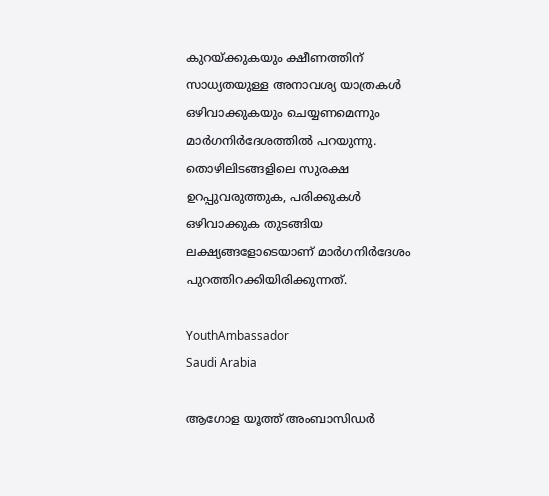കുറയ്ക്കുകയും ക്ഷീണത്തിന് സാധ്യതയുള്ള അനാവശ്യ യാത്രകള്‍ ഒഴിവാക്കുകയും ചെയ്യണമെന്നും മാര്‍ഗനിര്‍ദേശത്തില്‍ പറയുന്നു. തൊഴിലിടങ്ങളിലെ സുരക്ഷ ഉറപ്പുവരുത്തുക, പരിക്കുകള്‍ ഒഴിവാക്കുക തുടങ്ങിയ ലക്ഷ്യങ്ങളോടെയാണ് മാര്‍ഗനിര്‍ദേശം പുറത്തിറക്കിയിരിക്കുന്നത്.

YouthAmbassador
Saudi Arabia

ആഗോള യൂത്ത് അംബാസിഡർ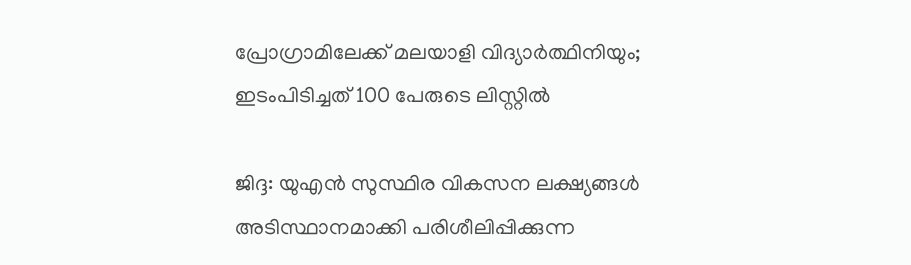പ്രോഗ്രാമിലേക്ക് മലയാളി വിദ്യാർത്ഥിനിയും; ഇടംപിടിച്ചത് 100 പേരുടെ ലിസ്റ്റിൽ

ജിദ്ദ: യുഎൻ സുസ്ഥിര വികസന ലക്ഷ്യങ്ങൾ അടിസ്ഥാനമാക്കി പരിശീലിപ്പിക്കുന്ന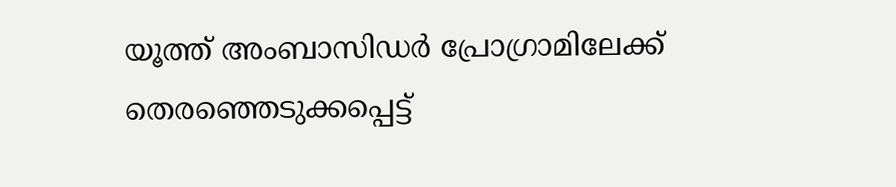യൂത്ത് അംബാസിഡർ പ്രോഗ്രാമിലേക്ക് തെരഞ്ഞെടുക്കപ്പെട്ട്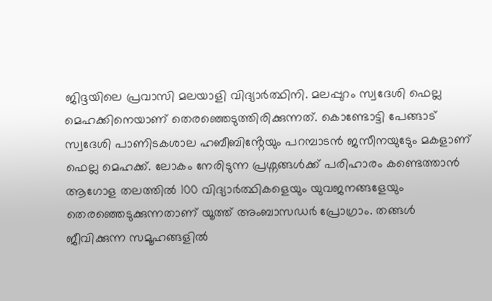ജിദ്ദയിലെ പ്രവാസി മലയാളി വിദ്യാർത്ഥിനി. മലപ്പുറം സ്വദേശി ഫെല്ല മെഹക്കിനെയാണ് തെരഞ്ഞെടുത്തിരിക്കുന്നത്. കൊണ്ടോട്ടി പേങ്ങാട് സ്വദേശി പാണിടകശാല ഹബീബിൻ്റേയും പറമ്പാടൻ ജസീനയുടേും മകളാണ് ഫെല്ല മെഹക്ക്. ലോകം നേരിടുന്ന പ്രശ്നങ്ങൾക്ക് പരിഹാരം കണ്ടെത്താൻ ആഗോള തലത്തിൽ 100 വിദ്യാർത്ഥികളെയും യുവജനങ്ങളേയും തെരഞ്ഞെടുക്കുന്നതാണ് യൂത്ത് അംബാസഡർ പ്രോഗ്രാം. തങ്ങൾ ജീവിക്കുന്ന സമൂഹങ്ങളിൽ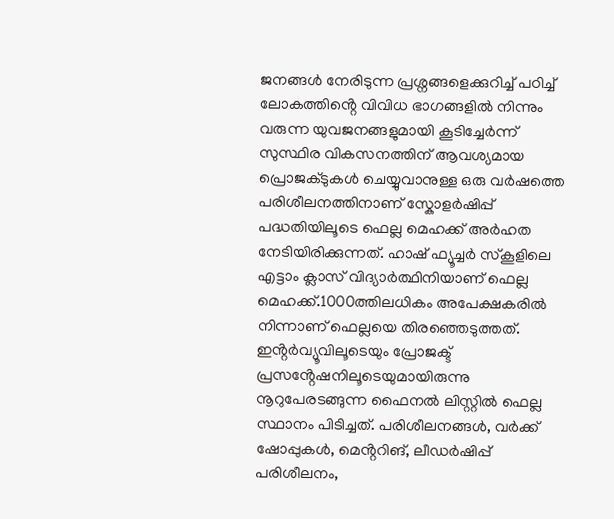ജനങ്ങൾ നേരിടുന്ന പ്രശ്നങ്ങളെക്കുറിച്ച് പഠിച്ച് ലോകത്തിൻ്റെ വിവിധ ഭാഗങ്ങളിൽ നിന്നും വരുന്ന യുവജനങ്ങളുമായി കൂടിച്ചേർന്ന് സുസ്ഥിര വികസനത്തിന് ആവശ്യമായ പ്രൊജക്ടുകൾ ചെയ്യുവാനുള്ള ഒരു വർഷത്തെ പരിശീലനത്തിനാണ് സ്കോളർഷിപ്പ് പദ്ധതിയിലൂടെ ഫെല്ല മെഹക്ക് അർഹത നേടിയിരിക്കുന്നത്. ഹാഷ് ഫ്യൂച്ചർ സ്കൂളിലെ എട്ടാം ക്ലാസ് വിദ്യാർത്ഥിനിയാണ് ഫെല്ല മെഹക്ക്.1000ത്തിലധികം അപേക്ഷകരിൽ നിന്നാണ് ഫെല്ലയെ തിരഞ്ഞെടുത്തത്. ഇൻ്റർവ്യൂവിലൂടെയും പ്രോജക്ട് പ്രസൻ്റേഷനിലൂടെയുമായിരുന്നു നൂറുപേരടങ്ങുന്ന ഫൈനൽ‌ ലിസ്റ്റിൽ ഫെല്ല സ്ഥാനം പിടിച്ചത്. പരിശീലനങ്ങൾ, വർക്ക് ഷോപ്പുകൾ, മെൻ്ററിങ്, ലീഡർഷിപ്പ് പരിശീലനം,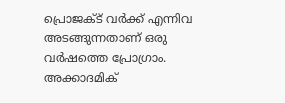പ്രൊജക്ട് വർക്ക് എന്നിവ അടങ്ങുന്നതാണ് ഒരു വർഷത്തെ പ്രോഗ്രാം. അക്കാദമിക്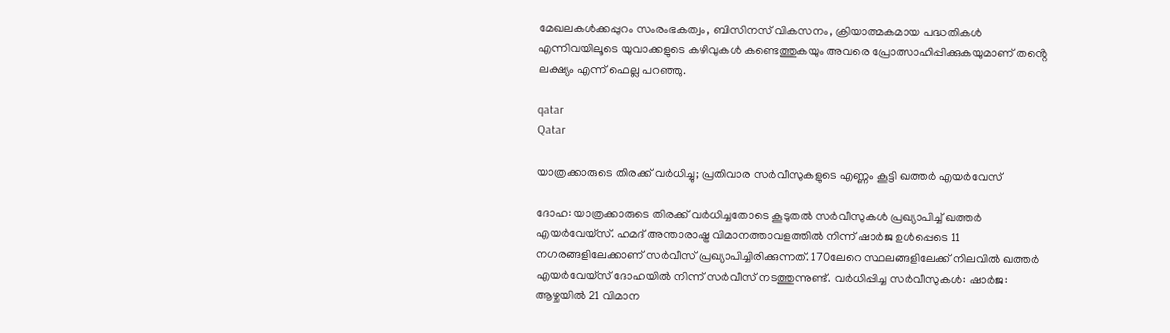മേഖലകൾക്കപ്പുറം സംരംഭകത്വം, ബിസിനസ് വികസനം, ക്രിയാത്മകമായ പദ്ധതികൾ എന്നിവയിലൂടെ യുവാക്കളുടെ കഴിവുകൾ കണ്ടെത്തുകയും അവരെ പ്രോത്സാഹിപ്പിക്കുകയുമാണ് തൻ്റെ ലക്ഷ്യം എന്ന് ഫെല്ല പറഞ്ഞു.

qatar
Qatar

യാത്രക്കാരുടെ തിരക്ക് വര്‍ധിച്ചു; പ്രതിവാര സർവീസുകളുടെ എണ്ണം കൂട്ടി ഖത്തർ എയർവേസ്

ദോഹ: യാത്രക്കാരുടെ തിരക്ക് വര്‍ധിച്ചതോടെ കൂടുതല്‍ സര്‍വീസുകള്‍ പ്രഖ്യാപിച്ച് ഖത്തര്‍ എയര്‍വേയ്‌സ്. ഹമദ് അന്താരാഷ്ട്ര വിമാനത്താവളത്തില്‍ നിന്ന് ഷാര്‍ജ ഉള്‍പ്പെടെ 11 നഗരങ്ങളിലേക്കാണ് സര്‍വീസ് പ്രഖ്യാപിച്ചിരിക്കുന്നത്. 170ലേറെ സ്ഥലങ്ങളിലേക്ക് നിലവില്‍ ഖത്തര്‍ എയര്‍വേയ്‌സ് ദോഹയില്‍ നിന്ന് സര്‍വീസ് നടത്തുന്നുണ്ട്. വര്‍ധിപ്പിച്ച സര്‍വീസുകള്‍: ഷാര്‍ജ: ആഴ്ചയില്‍ 21 വിമാന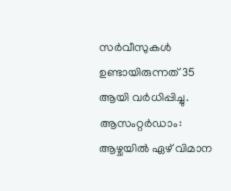സര്‍വീസുകള്‍ ഉണ്ടായിരുന്നത് 35 ആയി വര്‍ധിപ്പിച്ചു. ആസംറ്റര്‍ഡാം: ആഴ്ചയില്‍ ഏഴ് വിമാന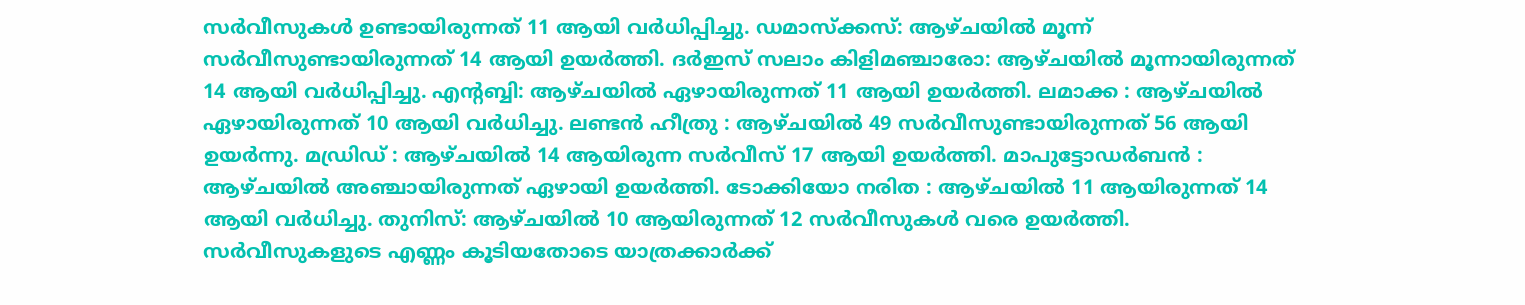സര്‍വീസുകള്‍ ഉണ്ടായിരുന്നത് 11 ആയി വര്‍ധിപ്പിച്ചു. ഡമാസ്‌ക്കസ്: ആഴ്ചയില്‍ മൂന്ന് സര്‍വീസുണ്ടായിരുന്നത് 14 ആയി ഉയര്‍ത്തി. ദര്‍ഇസ് സലാം കിളിമഞ്ചാരോ: ആഴ്ചയില്‍ മൂന്നായിരുന്നത് 14 ആയി വര്‍ധിപ്പിച്ചു. എന്റബ്ബി: ആഴ്ചയില്‍ ഏഴായിരുന്നത് 11 ആയി ഉയര്‍ത്തി. ലമാക്ക : ആഴ്ചയില്‍ ഏഴായിരുന്നത് 10 ആയി വര്‍ധിച്ചു. ലണ്ടന്‍ ഹീത്രു : ആഴ്ചയില്‍ 49 സര്‍വീസുണ്ടായിരുന്നത് 56 ആയി ഉയര്‍ന്നു. മഡ്രിഡ് : ആഴ്ചയില്‍ 14 ആയിരുന്ന സര്‍വീസ് 17 ആയി ഉയര്‍ത്തി. മാപുട്ടോഡര്‍ബന്‍ : ആഴ്ചയില്‍ അഞ്ചായിരുന്നത് ഏഴായി ഉയര്‍ത്തി. ടോക്കിയോ നരിത : ആഴ്ചയില്‍ 11 ആയിരുന്നത് 14 ആയി വര്‍ധിച്ചു. തുനിസ്: ആഴ്ചയില്‍ 10 ആയിരുന്നത് 12 സര്‍വീസുകള്‍ വരെ ഉയര്‍ത്തി. സർവീസുകളുടെ എണ്ണം കൂടിയതോടെ യാത്രക്കാർക്ക്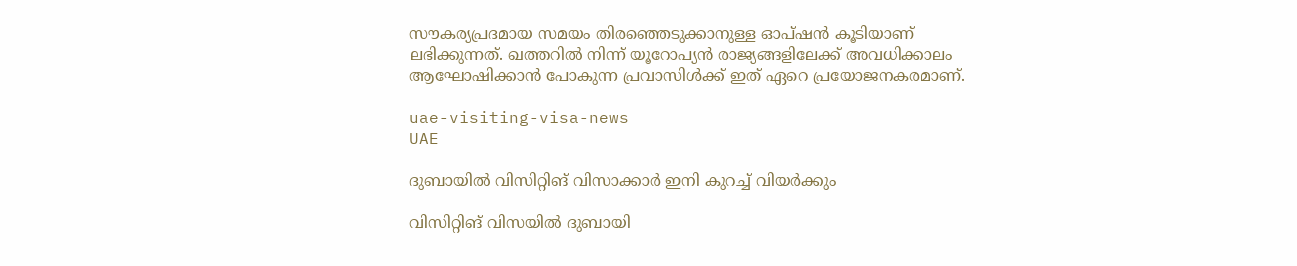സൗകര്യപ്രദമായ സമയം തിരഞ്ഞെടുക്കാനുള്ള ഓപ്ഷൻ കൂടിയാണ് ലഭിക്കുന്നത്. ഖത്തറിൽ നിന്ന് യൂറോപ്യൻ രാജ്യങ്ങളിലേക്ക് അവധിക്കാലം ആഘോഷിക്കാൻ പോകുന്ന പ്രവാസിൾക്ക് ഇത് ഏറെ പ്രയോജനകരമാണ്.

uae-visiting-visa-news
UAE

ദുബായിൽ വിസിറ്റിങ് വിസാക്കാർ ഇനി കുറച്ച് വിയർക്കും

വിസിറ്റിങ് വിസയിൽ ദുബായി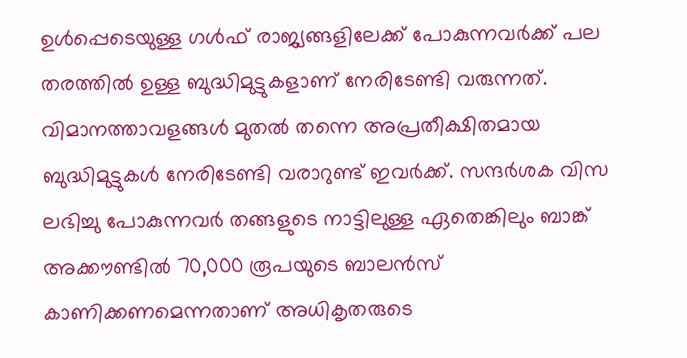ഉൾപ്പെടെയുള്ള ഗൾഫ് രാജ്യങ്ങളിലേക്ക് പോകുന്നവർക്ക് പല തരത്തിൽ ഉള്ള ബുദ്ധിമുട്ടുകളാണ് നേരിടേണ്ടി വരുന്നത്. വിമാനത്താവളങ്ങൾ മുതൽ തന്നെ അപ്രതീക്ഷിതമായ ബുദ്ധിമുട്ടുകള്‍ നേരിടേണ്ടി വരാറുണ്ട് ഇവർക്ക്. സന്ദർശക വിസ ലഭിച്ചു പോകുന്നവർ തങ്ങളുടെ നാട്ടിലുള്ള ഏതെങ്കിലും ബാങ്ക് അക്കൗണ്ടില്‍ 70,000 രൂപയുടെ ബാലൻസ് കാണിക്കണമെന്നതാണ് അധികൃതരുടെ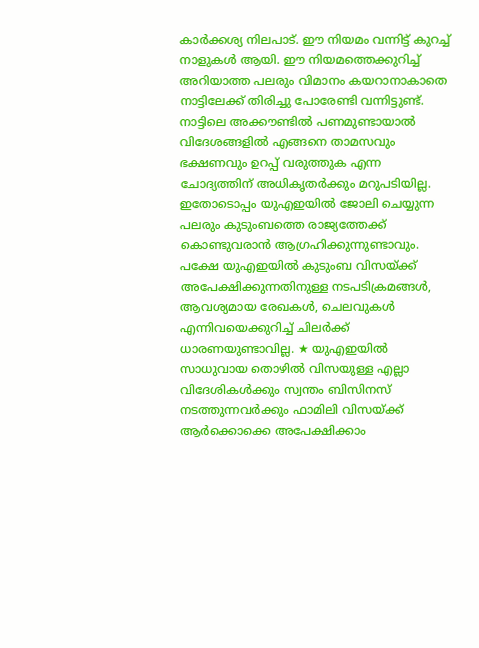കാർക്കശ്യ നിലപാട്. ഈ നിയമം വന്നിട്ട് കുറച്ച് നാളുകൾ ആയി. ഈ നിയമത്തെക്കുറിച്ച്‌ അറിയാത്ത പലരും വിമാനം കയറാനാകാതെ നാട്ടിലേക്ക് തിരിച്ചു പോരേണ്ടി വന്നിട്ടുണ്ട്. നാട്ടിലെ അക്കൗണ്ടില്‍ പണമുണ്ടായാല്‍ വിദേശങ്ങളില്‍ എങ്ങനെ താമസവും ഭക്ഷണവും ഉറപ്പ് വരുത്തുക എന്ന ചോദ്യത്തിന് അധികൃതർക്കും മറുപടിയില്ല. ഇതോടൊപ്പം യുഎഇയില്‍ ജോലി ചെയ്യുന്ന പലരും കുടുംബത്തെ രാജ്യത്തേക്ക് കൊണ്ടുവരാൻ ആഗ്രഹിക്കുന്നുണ്ടാവും. പക്ഷേ യുഎഇയില്‍ കുടുംബ വിസയ്ക്ക് അപേക്ഷിക്കുന്നതിനുള്ള നടപടിക്രമങ്ങള്‍, ആവശ്യമായ രേഖകള്‍, ചെലവുകള്‍ എന്നിവയെക്കുറിച്ച്‌ ചിലർക്ക് ധാരണയുണ്ടാവില്ല. ★ യുഎഇയില്‍ സാധുവായ തൊഴില്‍ വിസയുള്ള എല്ലാ വിദേശികള്‍ക്കും സ്വന്തം ബിസിനസ് നടത്തുന്നവർക്കും ഫാമിലി വിസയ്ക്ക് ആർക്കൊക്കെ അപേക്ഷിക്കാം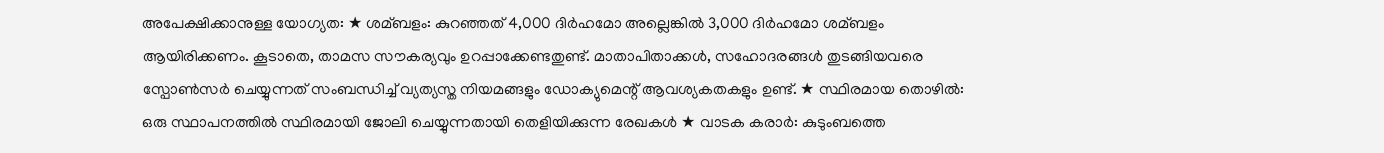അപേക്ഷിക്കാനുള്ള യോഗ്യത: ★ ശമ്ബളം: കുറഞ്ഞത് 4,000 ദിർഹമോ അല്ലെങ്കില്‍ 3,000 ദിർഹമോ ശമ്ബളം ആയിരിക്കണം. കൂടാതെ, താമസ സൗകര്യവും ഉറപ്പാക്കേണ്ടതുണ്ട്. മാതാപിതാക്കള്‍, സഹോദരങ്ങള്‍ തുടങ്ങിയവരെ സ്പോണ്‍സർ ചെയ്യുന്നത് സംബന്ധിച്ച്‌ വ്യത്യസ്ത നിയമങ്ങളും ഡോക്യുമെന്റ് ആവശ്യകതകളും ഉണ്ട്. ★ സ്ഥിരമായ തൊഴില്‍: ഒരു സ്ഥാപനത്തില്‍ സ്ഥിരമായി ജോലി ചെയ്യുന്നതായി തെളിയിക്കുന്ന രേഖകള്‍ ★ വാടക കരാർ: കുടുംബത്തെ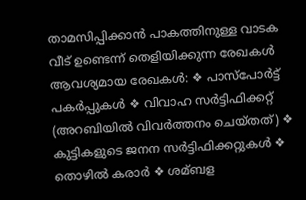താമസിപ്പിക്കാൻ പാകത്തിനുള്ള വാടക വീട് ഉണ്ടെന്ന് തെളിയിക്കുന്ന രേഖകള്‍ ആവശ്യമായ രേഖകള്‍: ❖ പാസ്‌പോർട്ട് പകർപ്പുകള്‍ ❖ വിവാഹ സർട്ടിഫിക്കറ്റ് (അറബിയില്‍ വിവർത്തനം ചെയ്തത്) ❖ കുട്ടികളുടെ ജനന സർട്ടിഫിക്കറ്റുകള്‍ ❖ തൊഴില്‍ കരാർ ❖ ശമ്ബള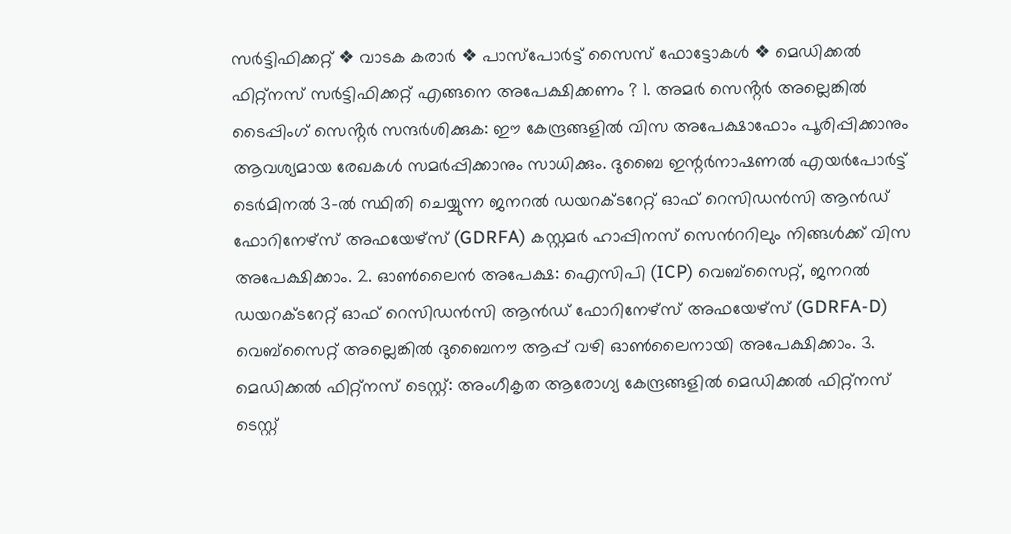സർട്ടിഫിക്കറ്റ് ❖ വാടക കരാർ ❖ പാസ്‌പോർട്ട് സൈസ് ഫോട്ടോകള്‍ ❖ മെഡിക്കല്‍ ഫിറ്റ്‌നസ് സർട്ടിഫിക്കറ്റ് എങ്ങനെ അപേക്ഷിക്കണം ? 1. അമർ സെൻ്റർ അല്ലെങ്കില്‍ ടൈപ്പിംഗ് സെൻ്റർ സന്ദർശിക്കുക: ഈ കേന്ദ്രങ്ങളില്‍ വിസ അപേക്ഷാഫോം പൂരിപ്പിക്കാനും ആവശ്യമായ രേഖകള്‍ സമർപ്പിക്കാനും സാധിക്കും. ദുബൈ ഇന്റർനാഷണല്‍ എയർപോർട്ട് ടെർമിനല്‍ 3-ല്‍ സ്ഥിതി ചെയ്യുന്ന ജനറല്‍ ഡയറക്ടറേറ്റ് ഓഫ് റെസിഡൻസി ആൻഡ് ഫോറിനേഴ്‌സ് അഫയേഴ്‌സ് (GDRFA) കസ്റ്റമർ ഹാപ്പിനസ് സെൻററിലും നിങ്ങള്‍ക്ക് വിസ അപേക്ഷിക്കാം. 2. ഓണ്‍ലൈൻ അപേക്ഷ: ഐസിപി (ICP) വെബ്സൈറ്റ്, ജനറല്‍ ഡയറക്ടറേറ്റ് ഓഫ് റെസിഡൻസി ആൻഡ് ഫോറിനേഴ്‌സ് അഫയേഴ്‌സ് (GDRFA-D) വെബ്സൈറ്റ് അല്ലെങ്കില്‍ ദുബൈനൗ ആപ്പ് വഴി ഓണ്‍ലൈനായി അപേക്ഷിക്കാം. 3. മെഡിക്കല്‍ ഫിറ്റ്‌നസ് ടെസ്റ്റ്: അംഗീകൃത ആരോഗ്യ കേന്ദ്രങ്ങളില്‍ മെഡിക്കല്‍ ഫിറ്റ്‌നസ് ടെസ്റ്റ്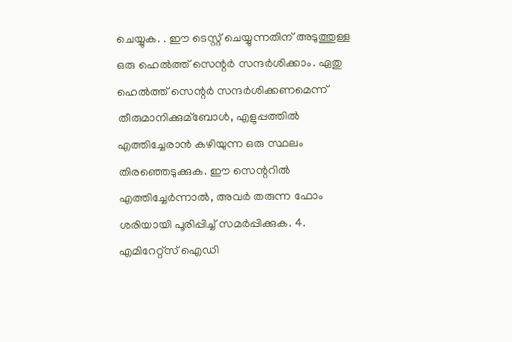ചെയ്യുക. . ഈ ടെസ്റ്റ് ചെയ്യുന്നതിന് അടുത്തുള്ള ഒരു ഹെല്‍ത്ത് സെന്റർ സന്ദർശിക്കാം. ഏതു ഹെല്‍ത്ത് സെന്റർ സന്ദർശിക്കണമെന്ന് തീരുമാനിക്കുമ്ബോള്‍, എളുപ്പത്തില്‍ എത്തിച്ചേരാൻ കഴിയുന്ന ഒരു സ്ഥലം തിരഞ്ഞെടുക്കുക. ഈ സെന്ററില്‍ എത്തിച്ചേർന്നാല്‍, അവർ തരുന്ന ഫോം ശരിയായി പൂരിപ്പിച്ച്‌ സമർപ്പിക്കുക. 4. എമിറേറ്റ്സ് ഐഡി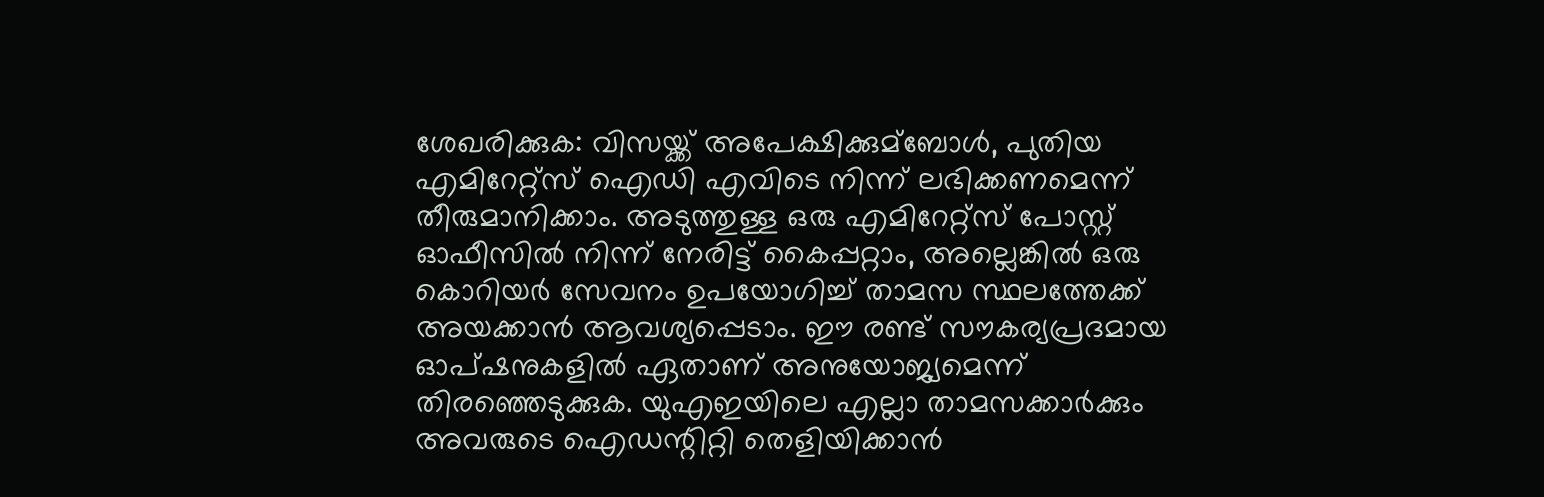ശേഖരിക്കുക: വിസയ്ക്ക് അപേക്ഷിക്കുമ്ബോള്‍, പുതിയ എമിറേറ്റ്സ് ഐഡി എവിടെ നിന്ന് ലഭിക്കണമെന്ന് തീരുമാനിക്കാം. അടുത്തുള്ള ഒരു എമിറേറ്റ്സ് പോസ്റ്റ് ഓഫീസില്‍ നിന്ന് നേരിട്ട് കൈപ്പറ്റാം, അല്ലെങ്കില്‍ ഒരു കൊറിയർ സേവനം ഉപയോഗിച്ച്‌ താമസ സ്ഥലത്തേക്ക് അയക്കാൻ ആവശ്യപ്പെടാം. ഈ രണ്ട് സൗകര്യപ്രദമായ ഓപ്ഷനുകളില്‍ ഏതാണ് അനുയോജ്യമെന്ന് തിരഞ്ഞെടുക്കുക. യുഎഇയിലെ എല്ലാ താമസക്കാർക്കും അവരുടെ ഐഡന്റിറ്റി തെളിയിക്കാൻ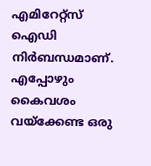എമിറേറ്റ്സ് ഐഡി നിർബന്ധമാണ്. എപ്പോഴും കൈവശം വയ്ക്കേണ്ട ഒരു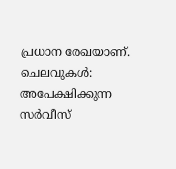പ്രധാന രേഖയാണ്. ചെലവുകള്‍: അപേക്ഷിക്കുന്ന സർവീസ്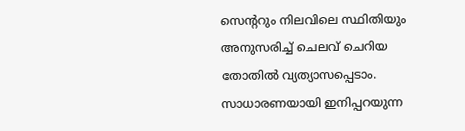സെന്ററും നിലവിലെ സ്ഥിതിയും അനുസരിച്ച്‌ ചെലവ് ചെറിയ തോതില്‍ വ്യത്യാസപ്പെടാം. സാധാരണയായി ഇനിപ്പറയുന്ന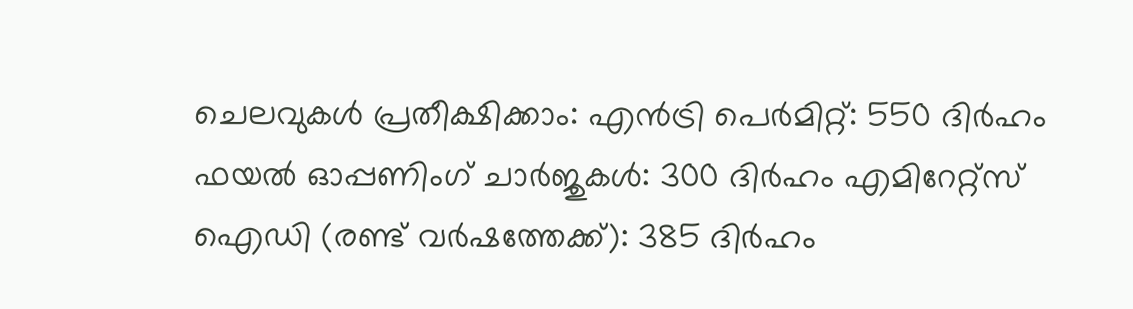ചെലവുകള്‍ പ്രതീക്ഷിക്കാം: എൻട്രി പെർമിറ്റ്: 550 ദിർഹം ഫയല്‍ ഓപ്പണിംഗ് ചാർജുകള്‍: 300 ദിർഹം എമിറേറ്റ്സ് ഐഡി (രണ്ട് വർഷത്തേക്ക്): 385 ദിർഹം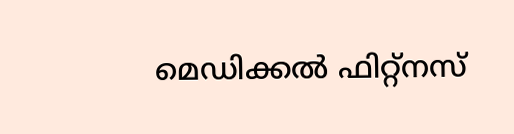മെഡിക്കല്‍ ഫിറ്റ്നസ്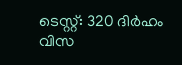ടെസ്റ്റ്: 320 ദിർഹം വിസ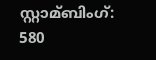സ്റ്റാമ്ബിംഗ്: 580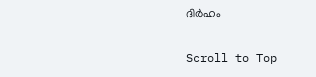ദിർഹം

Scroll to Top